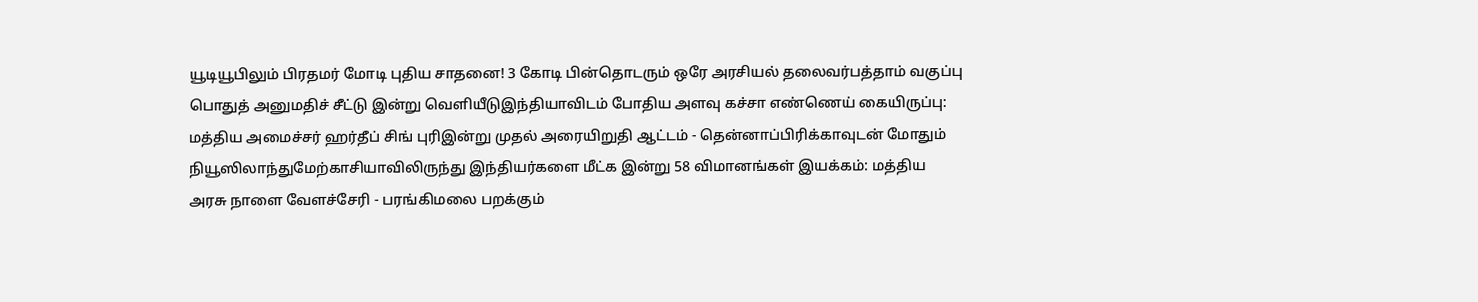யூடியூபிலும் பிரதமர் மோடி புதிய சாதனை! 3 கோடி பின்தொடரும் ஒரே அரசியல் தலைவர்பத்தாம் வகுப்பு பொதுத் அனுமதிச் சீட்டு இன்று வெளியீடுஇந்தியாவிடம் போதிய அளவு கச்சா எண்ணெய் கையிருப்பு: மத்திய அமைச்சர் ஹர்தீப் சிங் புரிஇன்று முதல் அரையிறுதி ஆட்டம் - தென்னாப்பிரிக்காவுடன் மோதும் நியூஸிலாந்துமேற்காசியாவிலிருந்து இந்தியர்களை மீட்க இன்று 58 விமானங்கள் இயக்கம்: மத்திய அரசு நாளை வேளச்சேரி - பரங்கிமலை பறக்கும்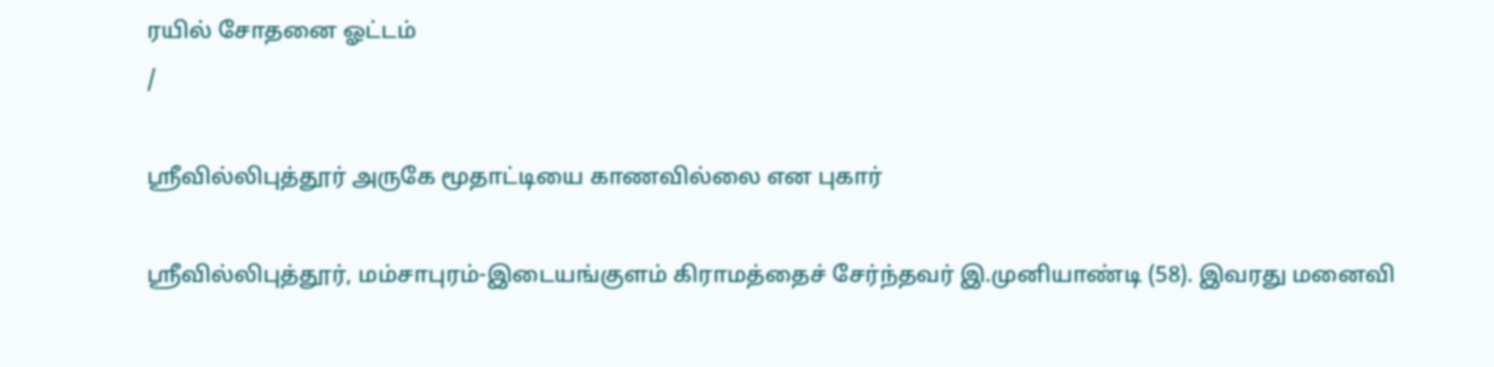ரயில் சோதனை ஓட்டம்
/

ஸ்ரீவில்லிபுத்தூர் அருகே மூதாட்டியை காணவில்லை என புகார்

ஸ்ரீவில்லிபுத்தூர், மம்சாபுரம்-இடையங்குளம் கிராமத்தைச் சேர்ந்தவர் இ.முனியாண்டி (58). இவரது மனைவி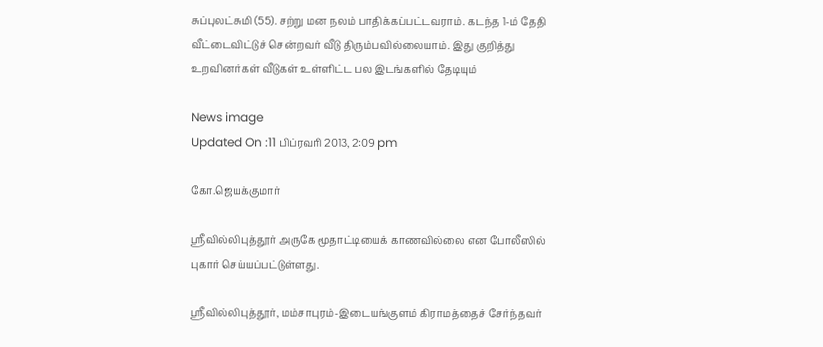சுப்புலட்சுமி (55). சற்று மன நலம் பாதிக்கப்பட்டவராம். கடந்த 1-ம் தேதி வீட்டைவிட்டுச் சென்றவர் வீடு திரும்பவில்லையாம். இது குறித்து உறவினர்கள் வீடுகள் உள்ளிட்ட பல இடங்களில் தேடியும்

News image
Updated On :11 பிப்ரவரி 2013, 2:09 pm

கோ.ஜெயக்குமார்

ஸ்ரீவில்லிபுத்தூர் அருகே மூதாட்டியைக் காணவில்லை என போலீஸில் புகார் செய்யப்பட்டுள்ளது.

ஸ்ரீவில்லிபுத்தூர், மம்சாபுரம்-இடையங்குளம் கிராமத்தைச் சேர்ந்தவர்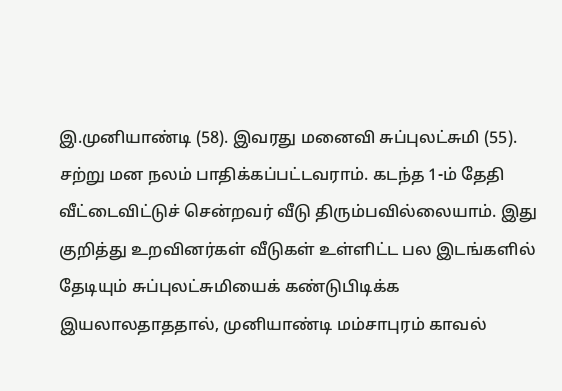இ.முனியாண்டி (58). இவரது மனைவி சுப்புலட்சுமி (55). சற்று மன நலம் பாதிக்கப்பட்டவராம். கடந்த 1-ம் தேதி வீட்டைவிட்டுச் சென்றவர் வீடு திரும்பவில்லையாம். இது குறித்து உறவினர்கள் வீடுகள் உள்ளிட்ட பல இடங்களில் தேடியும் சுப்புலட்சுமியைக் கண்டுபிடிக்க இயலாலதாததால், முனியாண்டி மம்சாபுரம் காவல்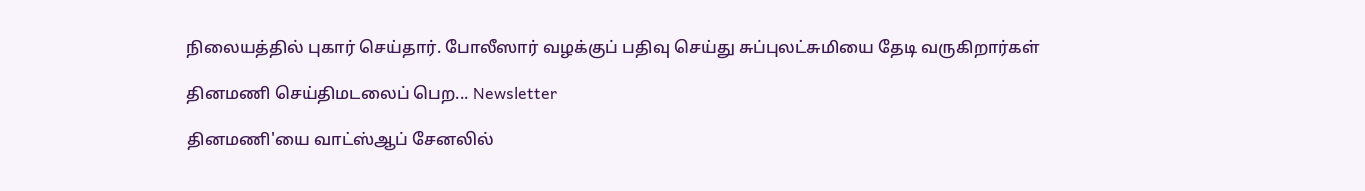நிலையத்தில் புகார் செய்தார். போலீஸார் வழக்குப் பதிவு செய்து சுப்புலட்சுமியை தேடி வருகிறார்கள்

தினமணி செய்திமடலைப் பெற... Newsletter

தினமணி'யை வாட்ஸ்ஆப் சேனலில்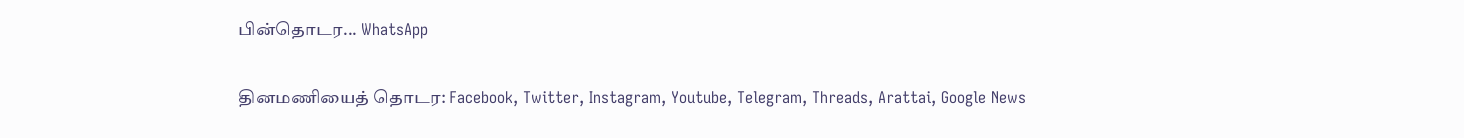பின்தொடர... WhatsApp

தினமணியைத் தொடர: Facebook, Twitter, Instagram, Youtube, Telegram, Threads, Arattai, Google News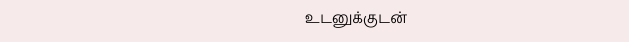உடனுக்குடன்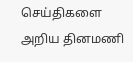செய்திகளை அறிய தினமணி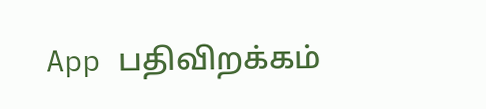App பதிவிறக்கம்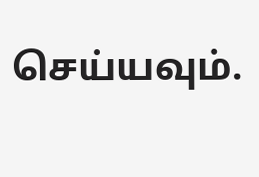செய்யவும்.